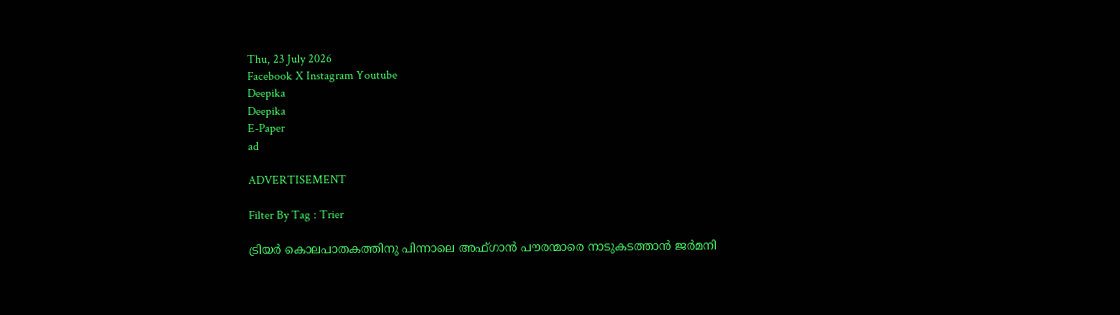Thu, 23 July 2026
Facebook X Instagram Youtube
Deepika
Deepika
E-Paper
ad

ADVERTISEMENT

Filter By Tag : Trier

ട്രിയർ കൊലപാതകത്തിനു പിന്നാലെ അഫ്ഗാൻ പൗരന്മാരെ നാടുകടത്താൻ ജർമനി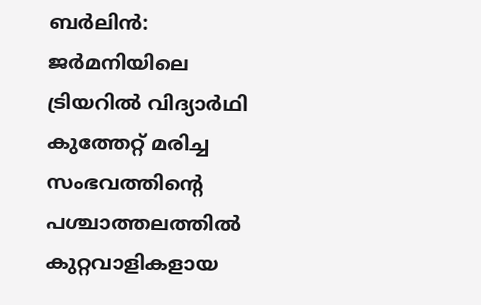ബർലിൻ: ജർമനിയിലെ ട്രിയറിൽ വിദ്യാർഥി കുത്തേറ്റ് മരിച്ച സംഭവത്തിന്‍റെ പശ്ചാത്തലത്തിൽ കുറ്റവാളികളായ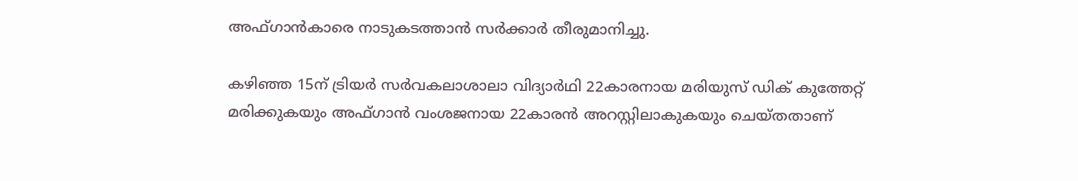അഫ്ഗാൻകാരെ നാടുകടത്താൻ സർക്കാർ തീരുമാനിച്ചു.

കഴിഞ്ഞ 15ന് ട്രിയർ സർവകലാശാലാ വിദ്യാർഥി 22കാരനായ മരിയുസ് ഡിക് കുത്തേറ്റ് മരിക്കുകയും അഫ്ഗാൻ വംശജനായ 22കാരൻ അറസ്റ്റിലാകുകയും ചെയ്തതാണ്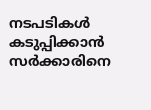നടപടികൾ കടുപ്പിക്കാൻ സർക്കാരിനെ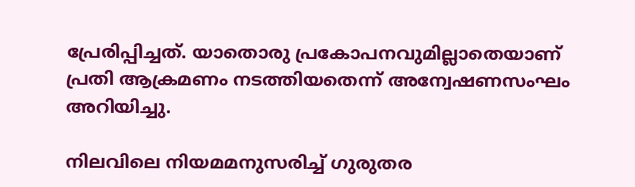പ്രേരിപ്പിച്ചത്. യാതൊരു പ്രകോപനവുമില്ലാതെയാണ് പ്രതി ആക്രമണം നടത്തിയതെന്ന് അന്വേഷണസംഘം അറിയിച്ചു.

നിലവിലെ നിയമമനുസരിച്ച് ഗുരുതര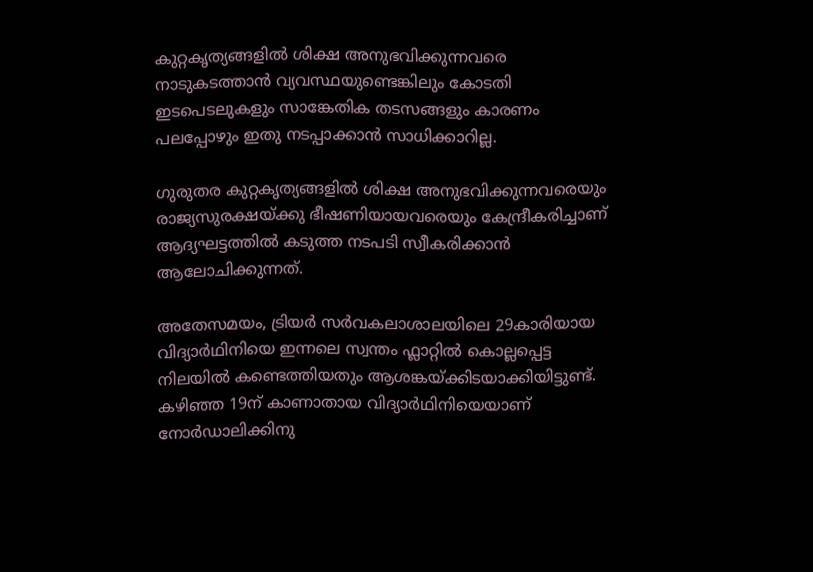കുറ്റകൃത്യങ്ങളിൽ ശിക്ഷ അനുഭവിക്കുന്നവരെ നാടുകടത്താൻ വ്യവസ്ഥയുണ്ടെങ്കിലും കോടതി ഇടപെടലുകളും സാങ്കേതിക തടസങ്ങളും കാരണം പലപ്പോഴും ഇതു നടപ്പാക്കാൻ സാധിക്കാറില്ല.

ഗുരുതര കുറ്റകൃത്യങ്ങളിൽ ശിക്ഷ അനുഭവിക്കുന്നവരെയും രാജ്യസുരക്ഷയ്ക്കു ഭീഷണിയായവരെയും കേന്ദ്രീകരിച്ചാണ് ആദ്യഘട്ടത്തിൽ കടുത്ത നടപടി സ്വീകരിക്കാൻ ആലോചിക്കുന്നത്.

അതേസമയം, ട്രിയർ സർവകലാശാലയിലെ 29കാരിയായ വിദ്യാർഥിനിയെ ഇന്നലെ സ്വന്തം ഫ്ലാറ്റിൽ കൊല്ലപ്പെട്ട നിലയിൽ കണ്ടെത്തിയതും ആശങ്കയ്ക്കിടയാക്കിയിട്ടുണ്ട്. കഴിഞ്ഞ 19ന് കാണാതായ വിദ്യാർഥിനിയെയാണ് നോർഡാലിക്കിനു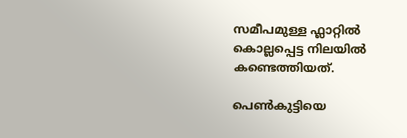സമീപമുള്ള ഫ്ലാറ്റിൽ കൊല്ലപ്പെട്ട നിലയിൽ കണ്ടെത്തിയത്.

പെൺകുട്ടിയെ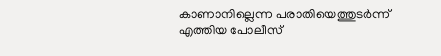കാണാനില്ലെന്ന പരാതിയെത്തുടർന്ന് എത്തിയ പോലീസ്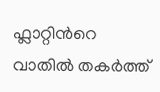ഫ്ലാറ്റിന്‍റെ വാതിൽ തകർത്ത്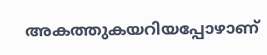അകത്തുകയറിയപ്പോഴാണ്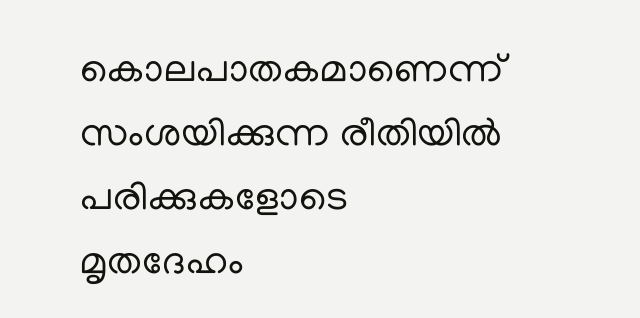കൊലപാതകമാണെന്ന് സംശയിക്കുന്ന രീതിയിൽ പരിക്കുകളോടെ മൃതദേഹം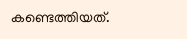കണ്ടെത്തിയത്.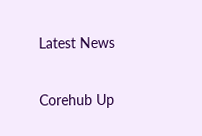Latest News

Corehub Up